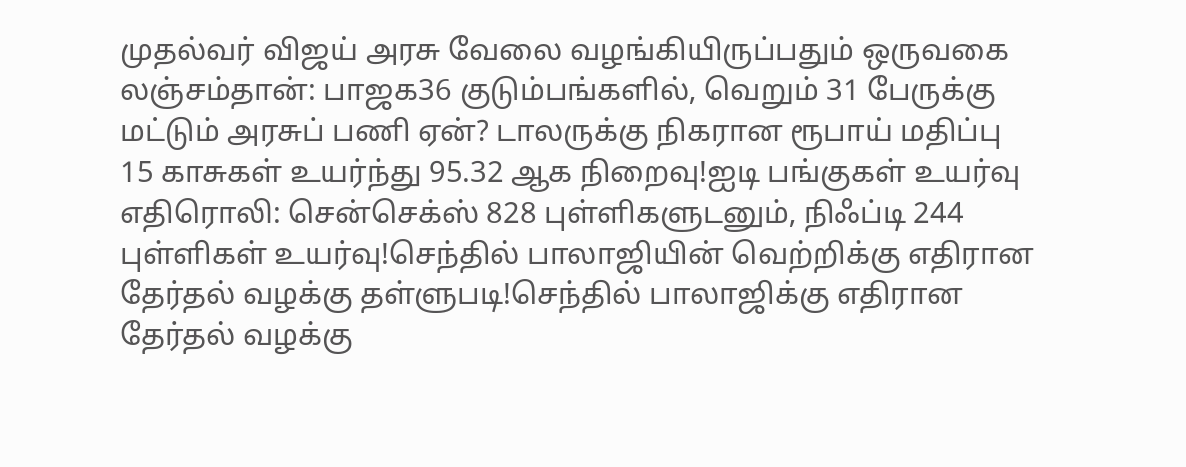முதல்வர் விஜய் அரசு வேலை வழங்கியிருப்பதும் ஒருவகை லஞ்சம்தான்: பாஜக36 குடும்பங்களில், வெறும் 31 பேருக்கு மட்டும் அரசுப் பணி ஏன்? டாலருக்கு நிகரான ரூபாய் மதிப்பு 15 காசுகள் உயர்ந்து 95.32 ஆக நிறைவு!ஐடி பங்குகள் உயர்வு எதிரொலி: சென்செக்ஸ் 828 புள்ளிகளுடனும், நிஃப்டி 244 புள்ளிகள் உயர்வு!செந்தில் பாலாஜியின் வெற்றிக்கு எதிரான தேர்தல் வழக்கு தள்ளுபடி!செந்தில் பாலாஜிக்கு எதிரான தேர்தல் வழக்கு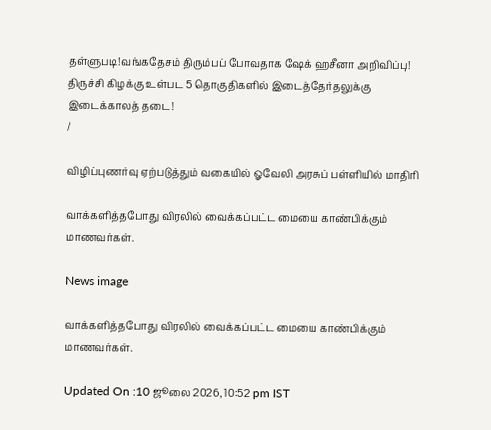தள்ளுபடி!வங்கதேசம் திரும்பப் போவதாக ஷேக் ஹசீனா அறிவிப்பு! திருச்சி கிழக்கு உள்பட 5 தொகுதிகளில் இடைத்தேர்தலுக்கு இடைக்காலத் தடை!
/

விழிப்புணர்வு ஏற்படுத்தும் வகையில் ஓவேலி அரசுப் பள்ளியில் மாதிரி

வாக்களித்தபோது விரலில் வைக்கப்பட்ட மையை காண்பிக்கும் மாணவர்கள்.

News image

வாக்களித்தபோது விரலில் வைக்கப்பட்ட மையை காண்பிக்கும் மாணவர்கள்.

Updated On :10 ஜூலை 2026, 10:52 pm IST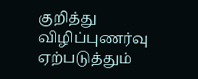குறித்து விழிப்புணர்வு ஏற்படுத்தும்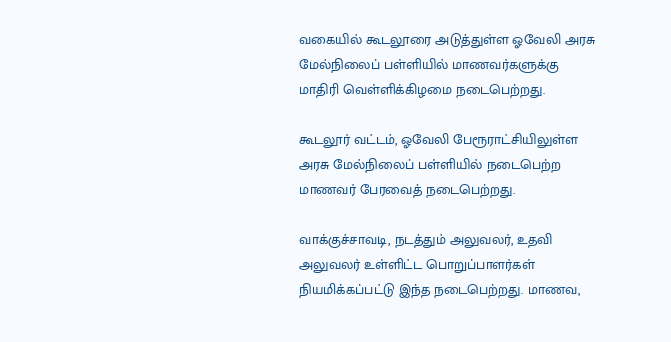வகையில் கூடலூரை அடுத்துள்ள ஓவேலி அரசு மேல்நிலைப் பள்ளியில் மாணவர்களுக்கு மாதிரி வெள்ளிக்கிழமை நடைபெற்றது.

கூடலூர் வட்டம், ஓவேலி பேரூராட்சியிலுள்ள அரசு மேல்நிலைப் பள்ளியில் நடைபெற்ற மாணவர் பேரவைத் நடைபெற்றது.

வாக்குச்சாவடி, நடத்தும் அலுவலர், உதவி அலுவலர் உள்ளிட்ட பொறுப்பாளர்கள் நியமிக்கப்பட்டு இந்த நடைபெற்றது. மாணவ,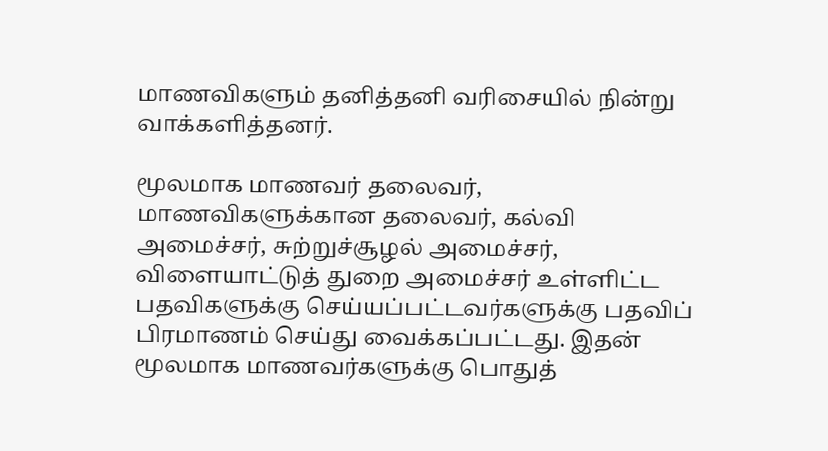மாணவிகளும் தனித்தனி வரிசையில் நின்று வாக்களித்தனர்.

மூலமாக மாணவர் தலைவர், மாணவிகளுக்கான தலைவர், கல்வி அமைச்சர், சுற்றுச்சூழல் அமைச்சர், விளையாட்டுத் துறை அமைச்சர் உள்ளிட்ட பதவிகளுக்கு செய்யப்பட்டவர்களுக்கு பதவிப் பிரமாணம் செய்து வைக்கப்பட்டது. இதன் மூலமாக மாணவர்களுக்கு பொதுத்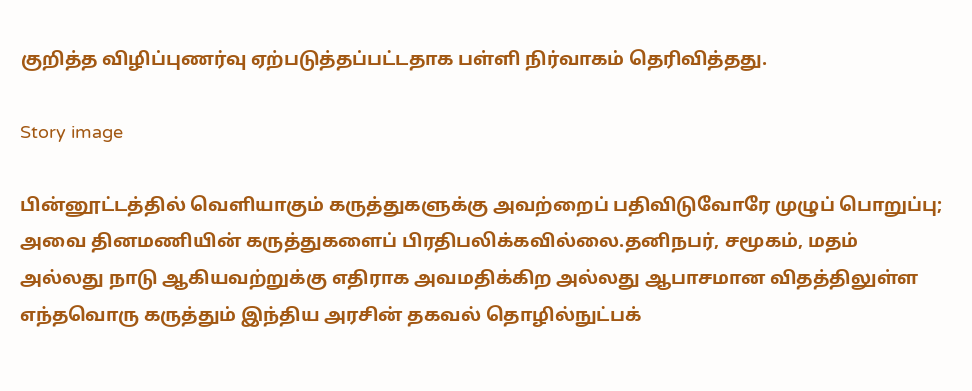குறித்த விழிப்புணர்வு ஏற்படுத்தப்பட்டதாக பள்ளி நிர்வாகம் தெரிவித்தது.

Story image

பின்னூட்டத்தில் வெளியாகும் கருத்துகளுக்கு அவற்றைப் பதிவிடுவோரே முழுப் பொறுப்பு; அவை தினமணியின் கருத்துகளைப் பிரதிபலிக்கவில்லை.தனிநபர், சமூகம், மதம் அல்லது நாடு ஆகியவற்றுக்கு எதிராக அவமதிக்கிற அல்லது ஆபாசமான விதத்திலுள்ள எந்தவொரு கருத்தும் இந்திய அரசின் தகவல் தொழில்நுட்பக்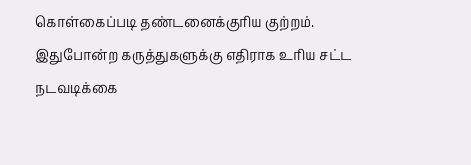கொள்கைப்படி தண்டனைக்குரிய குற்றம். இதுபோன்ற கருத்துகளுக்கு எதிராக உரிய சட்ட நடவடிக்கை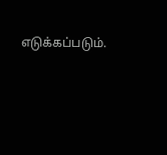எடுக்கப்படும்.